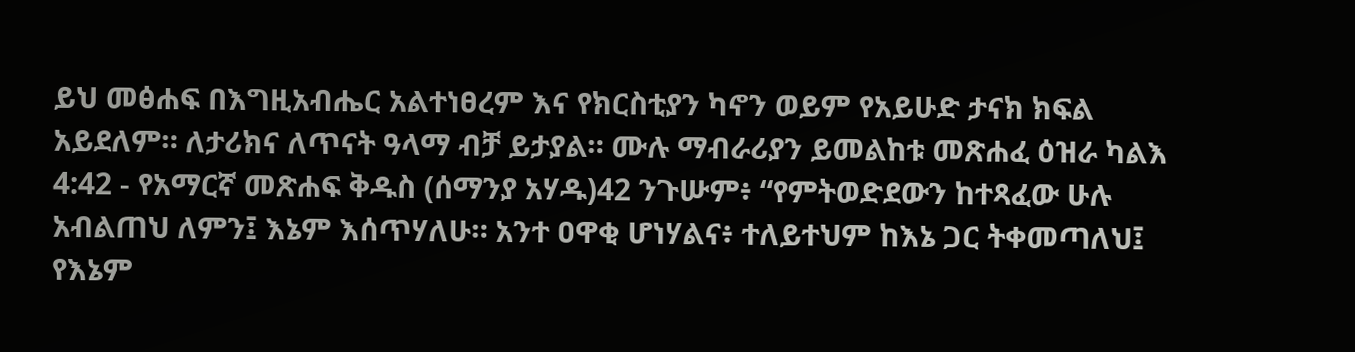ይህ መፅሐፍ በእግዚአብሔር አልተነፀረም እና የክርስቲያን ካኖን ወይም የአይሁድ ታናክ ክፍል አይደለም። ለታሪክና ለጥናት ዓላማ ብቻ ይታያል። ሙሉ ማብራሪያን ይመልከቱ መጽሐፈ ዕዝራ ካልእ 4:42 - የአማርኛ መጽሐፍ ቅዱስ (ሰማንያ አሃዱ)42 ንጉሡም፥ “የምትወድደውን ከተጻፈው ሁሉ አብልጠህ ለምን፤ እኔም እሰጥሃለሁ። አንተ ዐዋቂ ሆነሃልና፥ ተለይተህም ከእኔ ጋር ትቀመጣለህ፤ የእኔም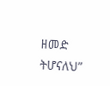ዘመድ ትሆናለህ”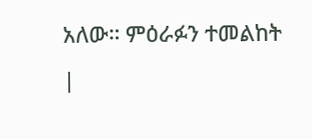አለው። ምዕራፉን ተመልከት |